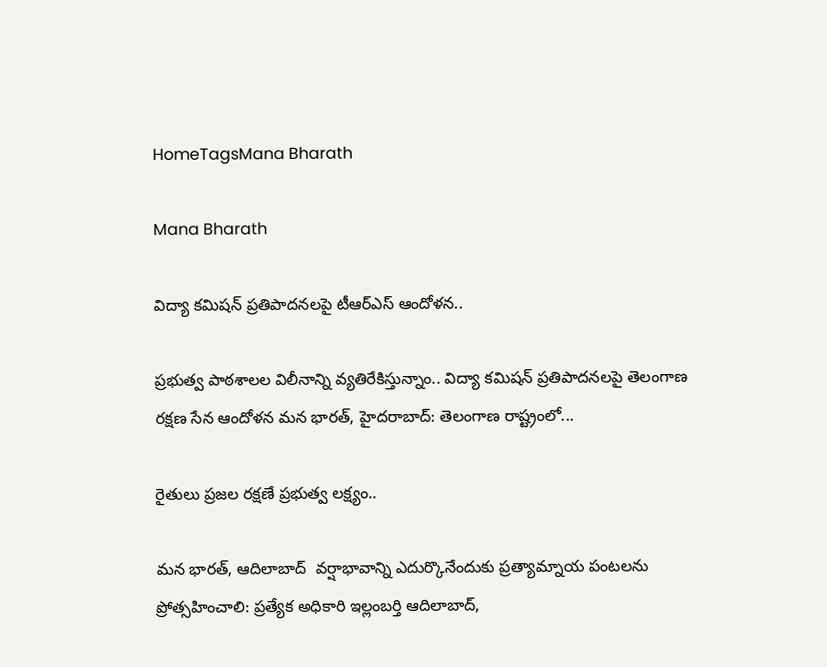HomeTagsMana Bharath

Mana Bharath

విద్యా కమిషన్ ప్రతిపాదనలపై టీఆర్ఎస్ ఆందోళన..

ప్రభుత్వ పాఠశాలల విలీనాన్ని వ్యతిరేకిస్తున్నాం.. విద్యా కమిషన్ ప్రతిపాదనలపై తెలంగాణ రక్షణ సేన ఆందోళన మన భారత్, హైదరాబాద్: తెలంగాణ రాష్ట్రంలో...

రైతులు ప్రజల రక్షణే ప్రభుత్వ లక్ష్యం..

మన భారత్, ఆదిలాబాద్  వర్షాభావాన్ని ఎదుర్కొనేందుకు ప్రత్యామ్నాయ పంటలను ప్రోత్సహించాలి: ప్రత్యేక అధికారి ఇల్లంబర్తి ఆదిలాబాద్,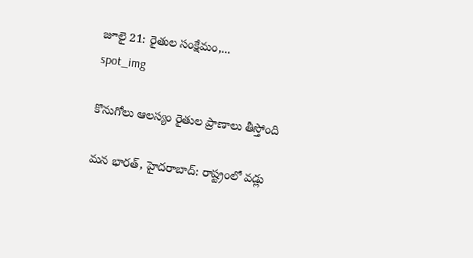జూలై 21: రైతుల సంక్షేమం,...
spot_img

కొనుగోలు ఆలస్యం రైతుల ప్రాణాలు తీస్తోంది

మన భారత్, హైదరాబాద్: రాష్ట్రంలో వడ్లు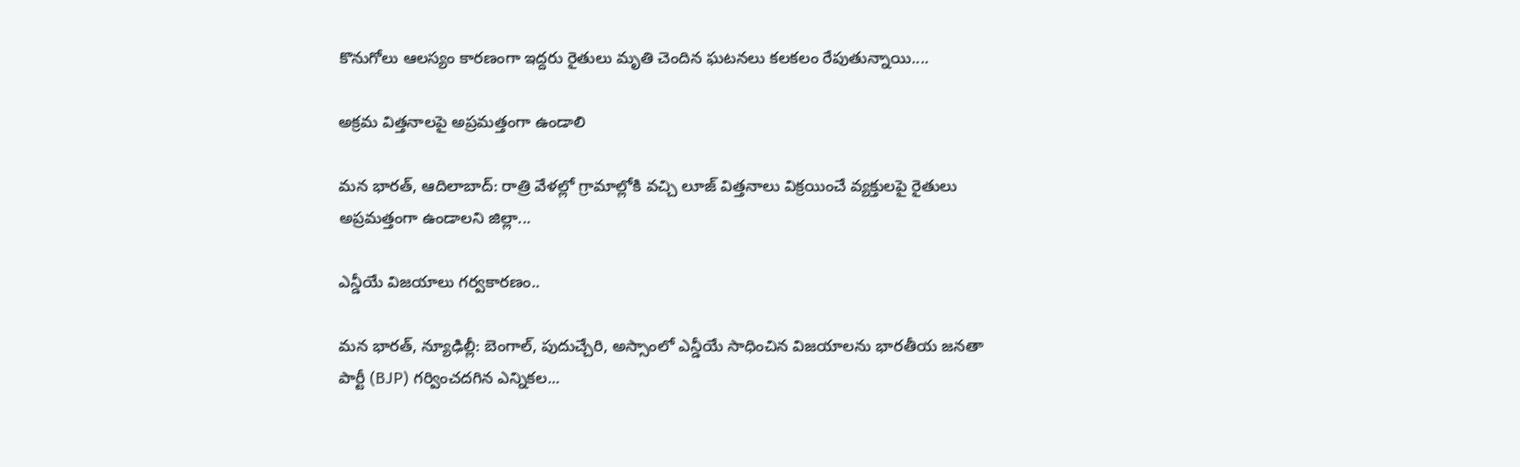కొనుగోలు ఆలస్యం కారణంగా ఇద్దరు రైతులు మృతి చెందిన ఘటనలు కలకలం రేపుతున్నాయి....

అక్రమ విత్తనాలపై అప్రమత్తంగా ఉండాలి

మన భారత్, ఆదిలాబాద్: రాత్రి వేళల్లో గ్రామాల్లోకి వచ్చి లూజ్ విత్తనాలు విక్రయించే వ్యక్తులపై రైతులు అప్రమత్తంగా ఉండాలని జిల్లా...

ఎన్డీయే విజయాలు గర్వకారణం..

మన భారత్, న్యూఢిల్లీ: బెంగాల్, పుదుచ్చేరి, అస్సాంలో ఎన్డీయే సాధించిన విజయాలను భారతీయ జనతా పార్టీ (BJP) గర్వించదగిన ఎన్నికల...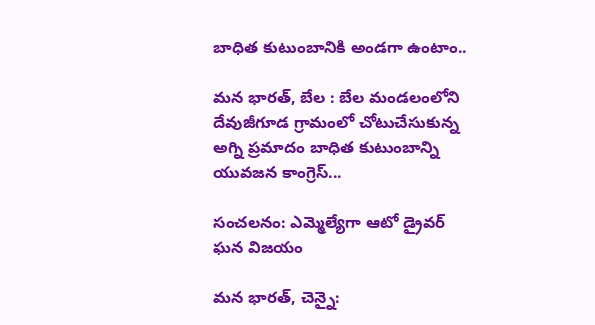బాధిత కుటుంబానికి అండగా ఉంటాం..

మన భారత్, బేల : బేల మండలంలోని దేవుజీగూడ గ్రామంలో చోటుచేసుకున్న అగ్ని ప్రమాదం బాధిత కుటుంబాన్ని యువజన కాంగ్రెస్...

సంచలనం: ఎమ్మెల్యేగా ఆటో డ్రైవర్ ఘన విజయం

మన భారత్, చెన్నై: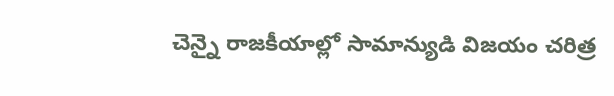చెన్నై రాజకీయాల్లో సామాన్యుడి విజయం చరిత్ర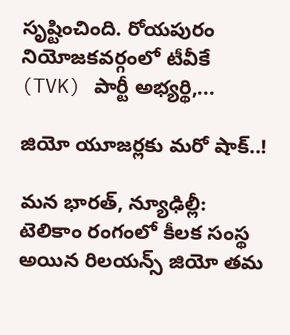సృష్టించింది. రోయపురం నియోజకవర్గంలో టీవీకే (TVK) పార్టీ అభ్యర్థి,...

జియో యూజర్లకు మరో షాక్..!

మన భారత్, న్యూఢిల్లీ:  టెలికాం రంగంలో కీలక సంస్థ అయిన రిలయన్స్ జియో తమ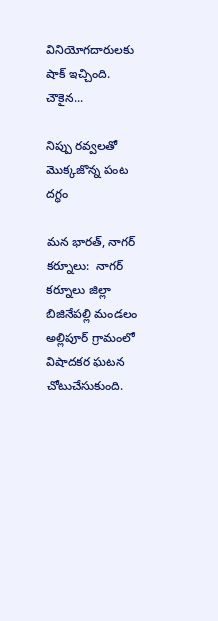వినియోగదారులకు షాక్ ఇచ్చింది. చౌకైన...

నిప్పు రవ్వలతో మొక్కజొన్న పంట దగ్ధం

మన భారత్, నాగర్ కర్నూలు:  నాగర్ కర్నూలు జిల్లా బిజినేపల్లి మండలం అల్లిపూర్ గ్రామంలో విషాదకర ఘటన చోటుచేసుకుంది.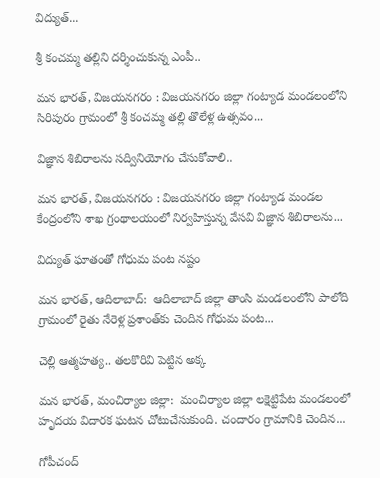విద్యుత్...

శ్రీ కంచమ్మ తల్లిని దర్శించుకున్న ఎంపీ..

మన భారత్, విజయనగరం : విజయనగరం జిల్లా గంట్యాడ మండలంలోని సిరిపురం గ్రామంలో శ్రీ కంచమ్మ తల్లి తొలేళ్ల ఉత్సవం...

విజ్ఞాన శిబిరాలను సద్వినియోగం చేసుకోవాలి..

మన భారత్, విజయనగరం : విజయనగరం జిల్లా గంట్యాడ మండల కేంద్రంలోని శాఖ గ్రంథాలయంలో నిర్వహిస్తున్న వేసవి విజ్ఞాన శిబిరాలను...

విద్యుత్ ఘాతంతో గోధుమ పంట నష్టం

మన భారత్, ఆదిలాబాద్:  ఆదిలాబాద్ జిల్లా తాంసి మండలంలోని పాలోది గ్రామంలో రైతు నేరెళ్ల ప్రశాంత్‌కు చెందిన గోధుమ పంట...

చెల్లి ఆత్మహత్య.. తలకొరివి పెట్టిన అక్క

మన భారత్, మంచిర్యాల జిల్లా:  మంచిర్యాల జిల్లా లక్షెట్టిపేట మండలంలో హృదయ విదారక ఘటన చోటుచేసుకుంది. చందారం గ్రామానికి చెందిన...

గోపీచంద్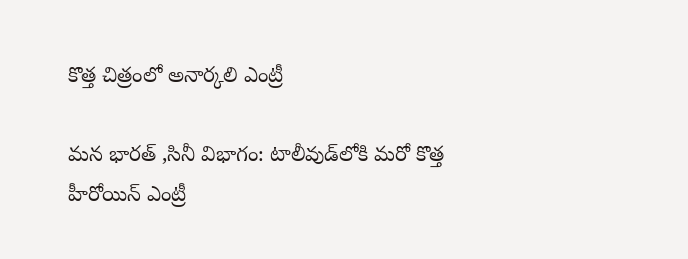కొత్త చిత్రంలో అనార్కలి ఎంట్రీ

మన భారత్ ,సినీ విభాగం: టాలీవుడ్‌లోకి మరో కొత్త హీరోయిన్ ఎంట్రీ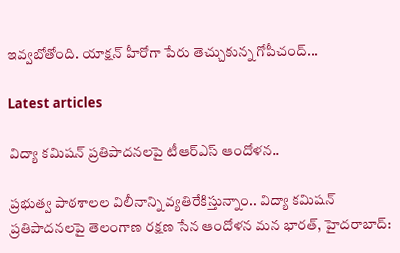ఇవ్వబోతోంది. యాక్షన్ హీరోగా పేరు తెచ్చుకున్న గోపీచంద్...

Latest articles

విద్యా కమిషన్ ప్రతిపాదనలపై టీఆర్ఎస్ ఆందోళన..

ప్రభుత్వ పాఠశాలల విలీనాన్ని వ్యతిరేకిస్తున్నాం.. విద్యా కమిషన్ ప్రతిపాదనలపై తెలంగాణ రక్షణ సేన ఆందోళన మన భారత్, హైదరాబాద్: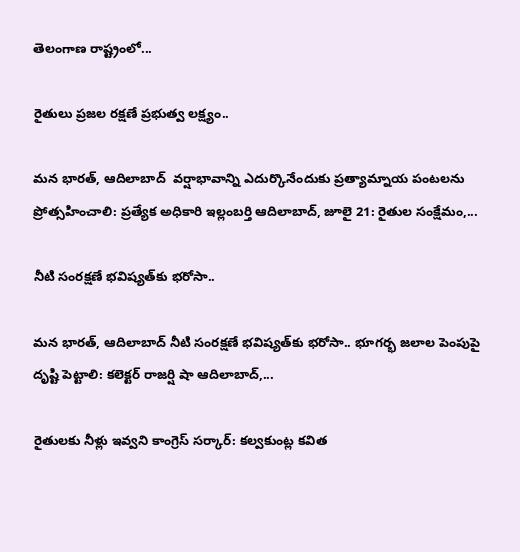తెలంగాణ రాష్ట్రంలో...

రైతులు ప్రజల రక్షణే ప్రభుత్వ లక్ష్యం..

మన భారత్, ఆదిలాబాద్  వర్షాభావాన్ని ఎదుర్కొనేందుకు ప్రత్యామ్నాయ పంటలను ప్రోత్సహించాలి: ప్రత్యేక అధికారి ఇల్లంబర్తి ఆదిలాబాద్, జూలై 21: రైతుల సంక్షేమం,...

నీటి సంరక్షణే భవిష్యత్‌కు భరోసా..

మన భారత్, ఆదిలాబాద్ నీటి సంరక్షణే భవిష్యత్‌కు భరోసా.. భూగర్భ జలాల పెంపుపై దృష్టి పెట్టాలి: కలెక్టర్ రాజర్షి షా ఆదిలాబాద్,...

రైతులకు నీళ్లు ఇవ్వని కాంగ్రెస్ సర్కార్: కల్వకుంట్ల కవిత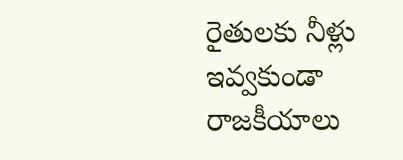రైతులకు నీళ్లు ఇవ్వకుండా రాజకీయాలు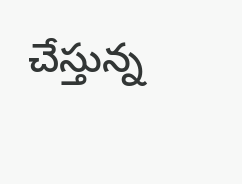చేస్తున్న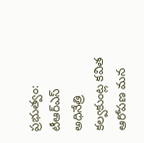ప్రభుత్వం: టీఆర్ఎస్ అధినేత్రి కల్వకుంట్ల కవిత ఆరోపణ మన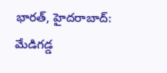భారత్, హైదరాబాద్: మేడిగడ్డ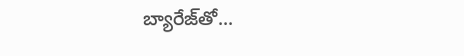బ్యారేజ్‌తో...